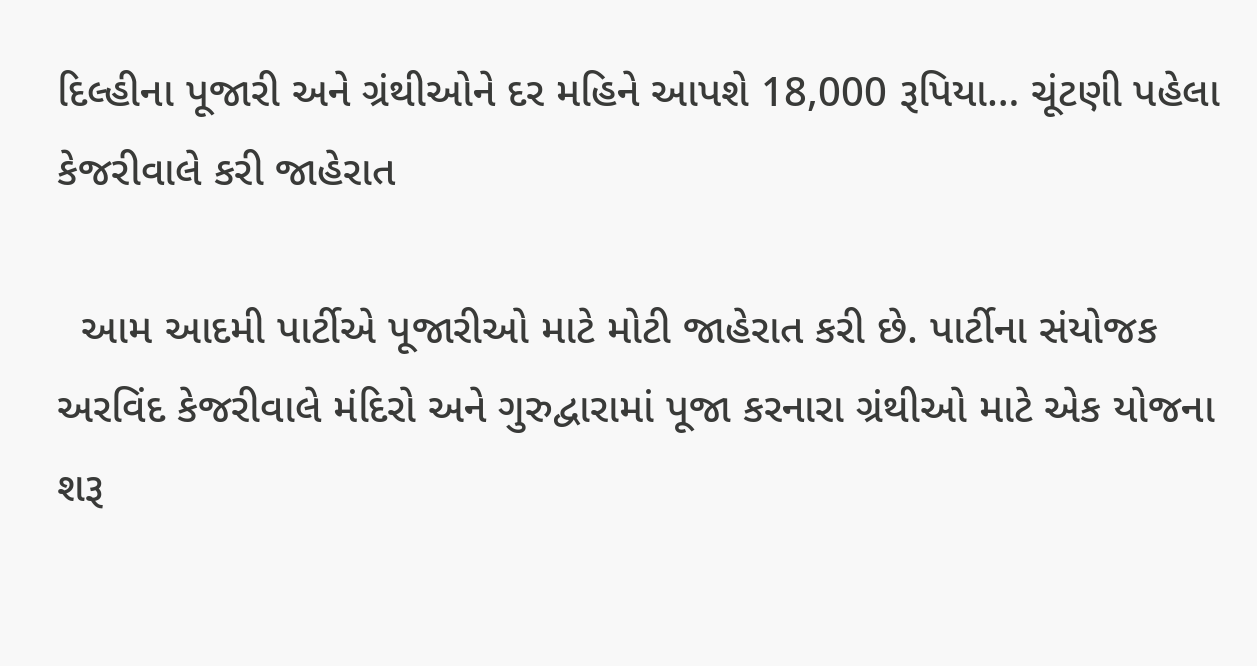દિલ્હીના પૂજારી અને ગ્રંથીઓને દર મહિને આપશે 18,000 રૂપિયા… ચૂંટણી પહેલા કેજરીવાલે કરી જાહેરાત

  આમ આદમી પાર્ટીએ પૂજારીઓ માટે મોટી જાહેરાત કરી છે. પાર્ટીના સંયોજક અરવિંદ કેજરીવાલે મંદિરો અને ગુરુદ્વારામાં પૂજા કરનારા ગ્રંથીઓ માટે એક યોજના શરૂ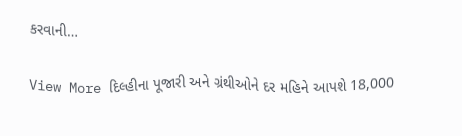કરવાની…

View More દિલ્હીના પૂજારી અને ગ્રંથીઓને દર મહિને આપશે 18,000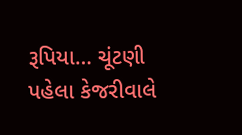રૂપિયા… ચૂંટણી પહેલા કેજરીવાલે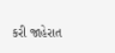કરી જાહેરાત